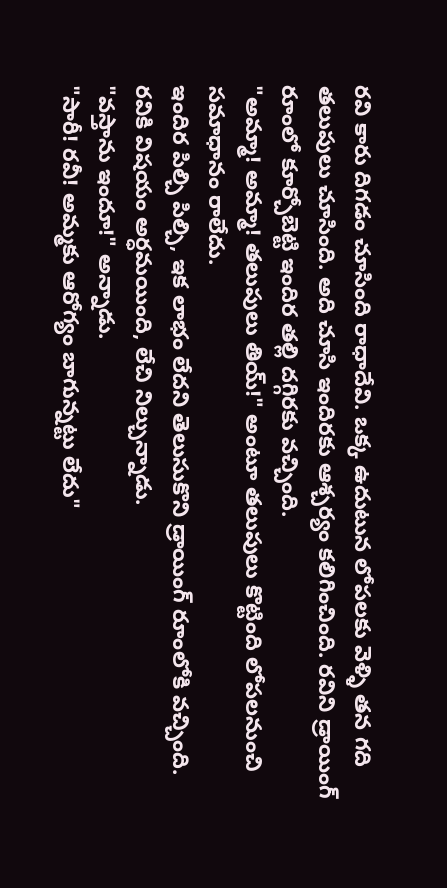రవి కారు దిగడం చూసింది రాధాదేవి. ఒక్క ఉదుటున లోపలకు వెళ్ళి తన గది తలుపులు చూసింది. అది చూసి ఇందిరకు ఆశ్చర్యం కలిగించింది. రవిని డ్రాయింగ్ రూంలో కూర్చోబెట్టి ఇందిర తల్లి దగ్గిరకు వచ్చింది.
"అమ్మా! అమ్మా! తలుపులు తియ్!" అంటూ తలుపులు కొట్టింది లోపలనుంచి సమాధానం రాలేదు.
ఇందిర పిల్చి పిల్చి, ఇక లాభం లేదని తెలుసుకొని డ్రాయింగ్ రూంలోకి వచ్చింది.
రవికి విషయం అర్ధమయింది, లేచి నిల్చున్నాడు.
"వస్తాను ఇందూ!" అన్నాడు.
"సారీ! రవీ! అమ్మకు ఆరోగ్యం బాగున్నట్టు లేదు"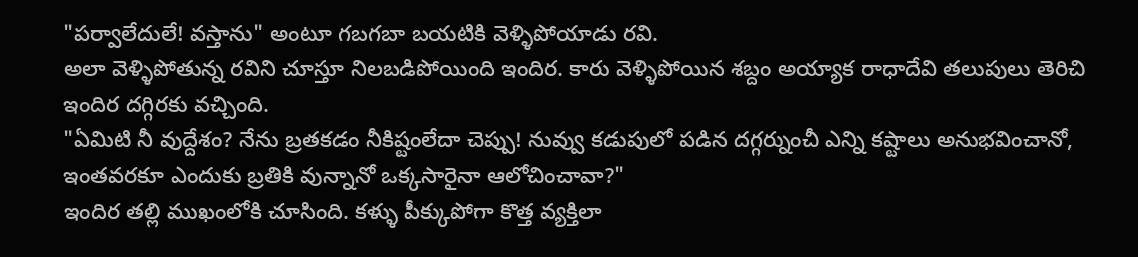"పర్వాలేదులే! వస్తాను" అంటూ గబగబా బయటికి వెళ్ళిపోయాడు రవి.
అలా వెళ్ళిపోతున్న రవిని చూస్తూ నిలబడిపోయింది ఇందిర. కారు వెళ్ళిపోయిన శబ్దం అయ్యాక రాధాదేవి తలుపులు తెరిచి ఇందిర దగ్గిరకు వచ్చింది.
"ఏమిటి నీ వుద్దేశం? నేను బ్రతకడం నీకిష్టంలేదా చెప్పు! నువ్వు కడుపులో పడిన దగ్గర్నుంచీ ఎన్ని కష్టాలు అనుభవించానో, ఇంతవరకూ ఎందుకు బ్రతికి వున్నానో ఒక్కసారైనా ఆలోచించావా?"
ఇందిర తల్లి ముఖంలోకి చూసింది. కళ్ళు పీక్కుపోగా కొత్త వ్యక్తిలా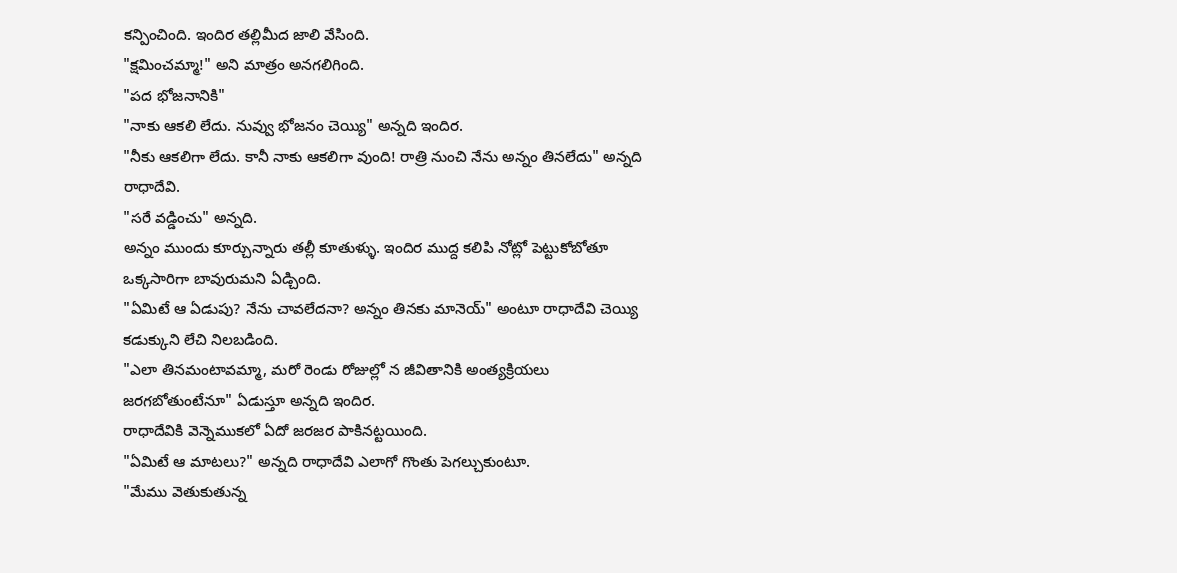కన్పించింది. ఇందిర తల్లిమీద జాలి వేసింది.
"క్షమించమ్మా!" అని మాత్రం అనగలిగింది.
"పద భోజనానికి"
"నాకు ఆకలి లేదు. నువ్వు భోజనం చెయ్యి" అన్నది ఇందిర.
"నీకు ఆకలిగా లేదు. కానీ నాకు ఆకలిగా వుంది! రాత్రి నుంచి నేను అన్నం తినలేదు" అన్నది రాధాదేవి.
"సరే వడ్డించు" అన్నది.
అన్నం ముందు కూర్చున్నారు తల్లీ కూతుళ్ళు. ఇందిర ముద్ద కలిపి నోట్లో పెట్టుకోబోతూ ఒక్కసారిగా బావురుమని ఏడ్చింది.
"ఏమిటే ఆ ఏడుపు? నేను చావలేదనా? అన్నం తినకు మానెయ్" అంటూ రాధాదేవి చెయ్యి కడుక్కుని లేచి నిలబడింది.
"ఎలా తినమంటావమ్మా, మరో రెండు రోజుల్లో న జీవితానికి అంత్యక్రియలు జరగబోతుంటేనూ" ఏడుస్తూ అన్నది ఇందిర.
రాధాదేవికి వెన్నెముకలో ఏదో జరజర పాకినట్టయింది.
"ఏమిటే ఆ మాటలు?" అన్నది రాధాదేవి ఎలాగో గొంతు పెగల్చుకుంటూ.
"మేము వెతుకుతున్న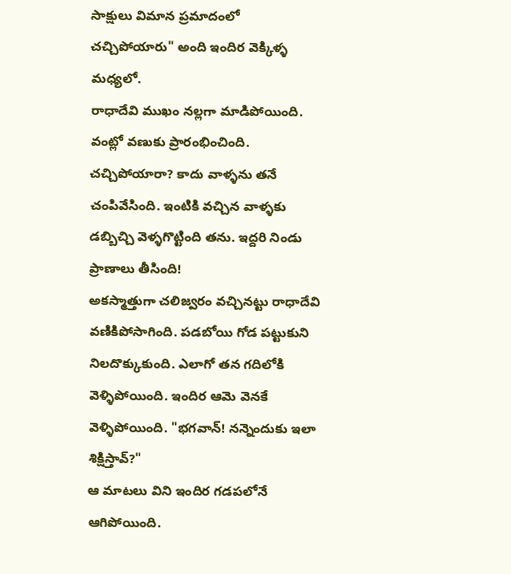సాక్షులు విమాన ప్రమాదంలో చచ్చిపోయారు" అంది ఇందిర వెక్కిళ్ళ మధ్యలో.
రాధాదేవి ముఖం నల్లగా మాడిపోయింది. వంట్లో వణుకు ప్రారంభించింది.
చచ్చిపోయారా? కాదు వాళ్ళను తనే చంపివేసింది. ఇంటికి వచ్చిన వాళ్ళకు డబ్బిచ్చి వెళ్ళగొట్టింది తను. ఇద్దరి నిండు ప్రాణాలు తీసింది!
అకస్మాత్తుగా చలిజ్వరం వచ్చినట్టు రాధాదేవి వణికిపోసాగింది. పడబోయి గోడ పట్టుకుని నిలదొక్కుకుంది. ఎలాగో తన గదిలోకి వెళ్ళిపోయింది. ఇందిర ఆమె వెనకే వెళ్ళిపోయింది. "భగవాన్! నన్నెందుకు ఇలా శిక్షిస్తావ్?"
ఆ మాటలు విని ఇందిర గడపలోనే ఆగిపోయింది.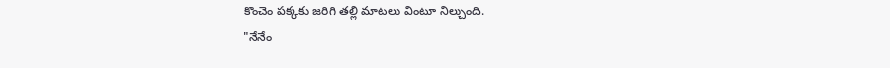కొంచెం పక్కకు జరిగి తల్లి మాటలు వింటూ నిల్చుంది.
"నేనేం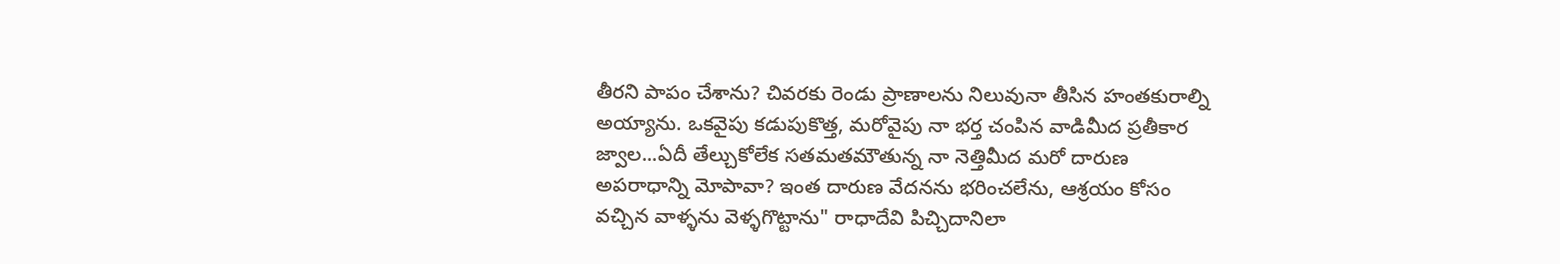తీరని పాపం చేశాను? చివరకు రెండు ప్రాణాలను నిలువునా తీసిన హంతకురాల్ని అయ్యాను. ఒకవైపు కడుపుకొత్త, మరోవైపు నా భర్త చంపిన వాడిమీద ప్రతీకార జ్వాల...ఏదీ తేల్చుకోలేక సతమతమౌతున్న నా నెత్తిమీద మరో దారుణ అపరాధాన్ని మోపావా? ఇంత దారుణ వేదనను భరించలేను, ఆశ్రయం కోసం వచ్చిన వాళ్ళను వెళ్ళగొట్టాను" రాధాదేవి పిచ్చిదానిలా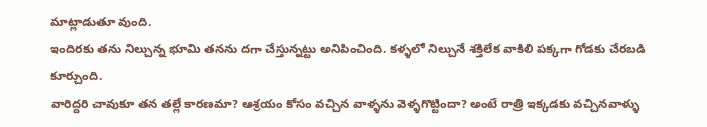మాట్లాడుతూ వుంది.
ఇందిరకు తను నిల్చున్న భూమి తనను దగా చేస్తున్నట్టు అనిపించింది. కళ్ళలో నిల్చునే శక్తిలేక వాకిలి పక్కగా గోడకు చేరబడి కూర్చుంది.
వారిద్దరి చావుకూ తన తల్లే కారణమా? ఆశ్రయం కోసం వచ్చిన వాళ్ళను వెళ్ళగొట్టిందా? అంటే రాత్రి ఇక్కడకు వచ్చినవాళ్ళు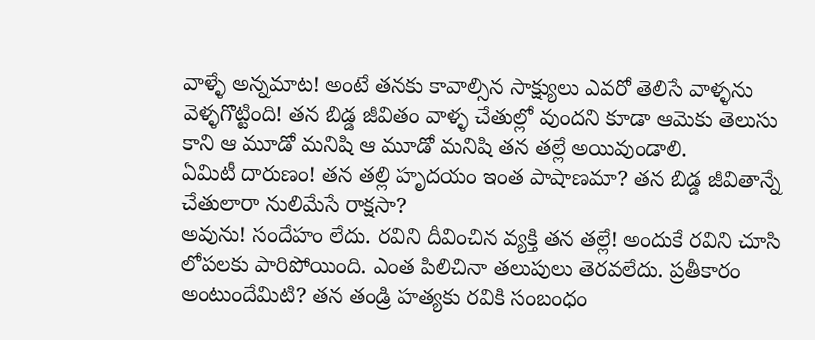వాళ్ళే అన్నమాట! అంటే తనకు కావాల్సిన సాక్ష్యులు ఎవరో తెలిసే వాళ్ళను వెళ్ళగొట్టింది! తన బిడ్డ జీవితం వాళ్ళ చేతుల్లో వుందని కూడా ఆమెకు తెలుసు కాని ఆ మూడో మనిషి ఆ మూడో మనిషి తన తల్లే అయివుండాలి.
ఏమిటీ దారుణం! తన తల్లి హృదయం ఇంత పాషాణమా? తన బిడ్డ జీవితాన్నే చేతులారా నులిమేసే రాక్షసా?
అవును! సందేహం లేదు. రవిని దీవించిన వ్యక్తి తన తల్లే! అందుకే రవిని చూసి లోపలకు పారిపోయింది. ఎంత పిలిచినా తలుపులు తెరవలేదు. ప్రతీకారం అంటుందేమిటి? తన తండ్రి హత్యకు రవికి సంబంధం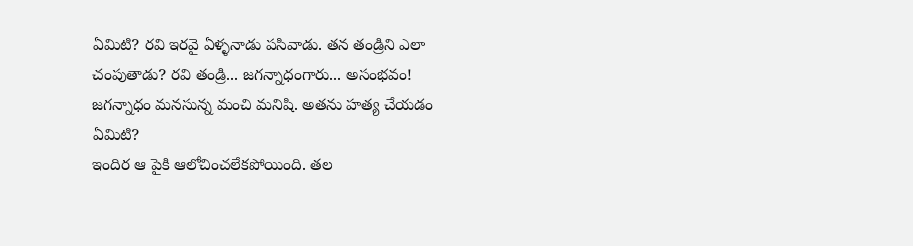ఏమిటి? రవి ఇరవై ఏళ్ళనాడు పసివాడు. తన తండ్రిని ఎలా చంపుతాడు? రవి తండ్రి... జగన్నాధంగారు... అసంభవం! జగన్నాధం మనసున్న మంచి మనిషి. అతను హత్య చేయడం ఏమిటి?
ఇందిర ఆ పైకి ఆలోచించలేకపోయింది. తల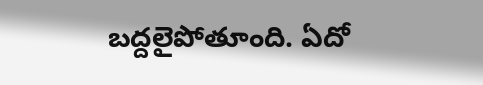బద్దలైపోతూంది. ఏదో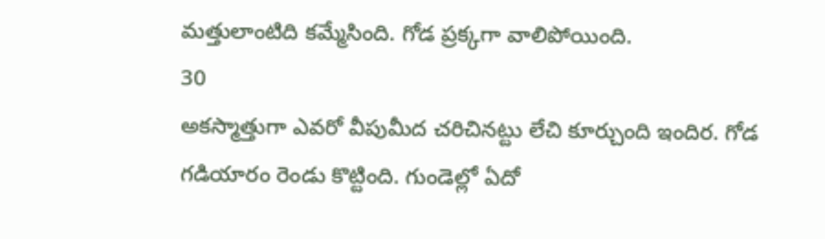మత్తులాంటిది కమ్మేసింది. గోడ ప్రక్కగా వాలిపోయింది.
30
అకస్మాత్తుగా ఎవరో వీపుమీద చరిచినట్టు లేచి కూర్చుంది ఇందిర. గోడ గడియారం రెండు కొట్టింది. గుండెల్లో ఏదో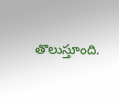తొలుస్తూంది.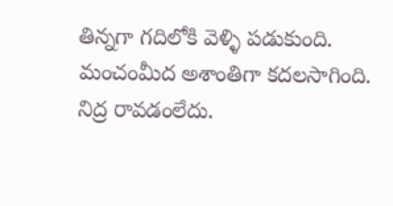తిన్నగా గదిలోకి వెళ్ళి పడుకుంది. మంచంమీద అశాంతిగా కదలసాగింది. నిద్ర రావడంలేదు.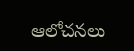ఆలోచనలు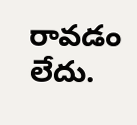రావడం లేదు.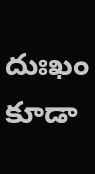దుఃఖం కూడా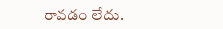రావడం లేదు.